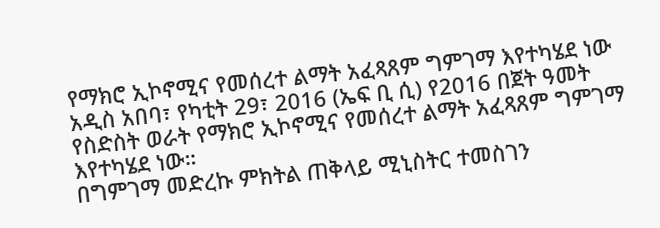የማክሮ ኢኮኖሚና የመሰረተ ልማት አፈጻጸም ግምገማ እየተካሄደ ነው
አዲስ አበባ፣ የካቲት 29፣ 2016 (ኤፍ ቢ ሲ) የ2016 በጀት ዓመት የስድስት ወራት የማክሮ ኢኮኖሚና የመሰረተ ልማት አፈጻጸም ግምገማ እየተካሄደ ነው።
በግምገማ መድረኩ ምክትል ጠቅላይ ሚኒስትር ተመስገን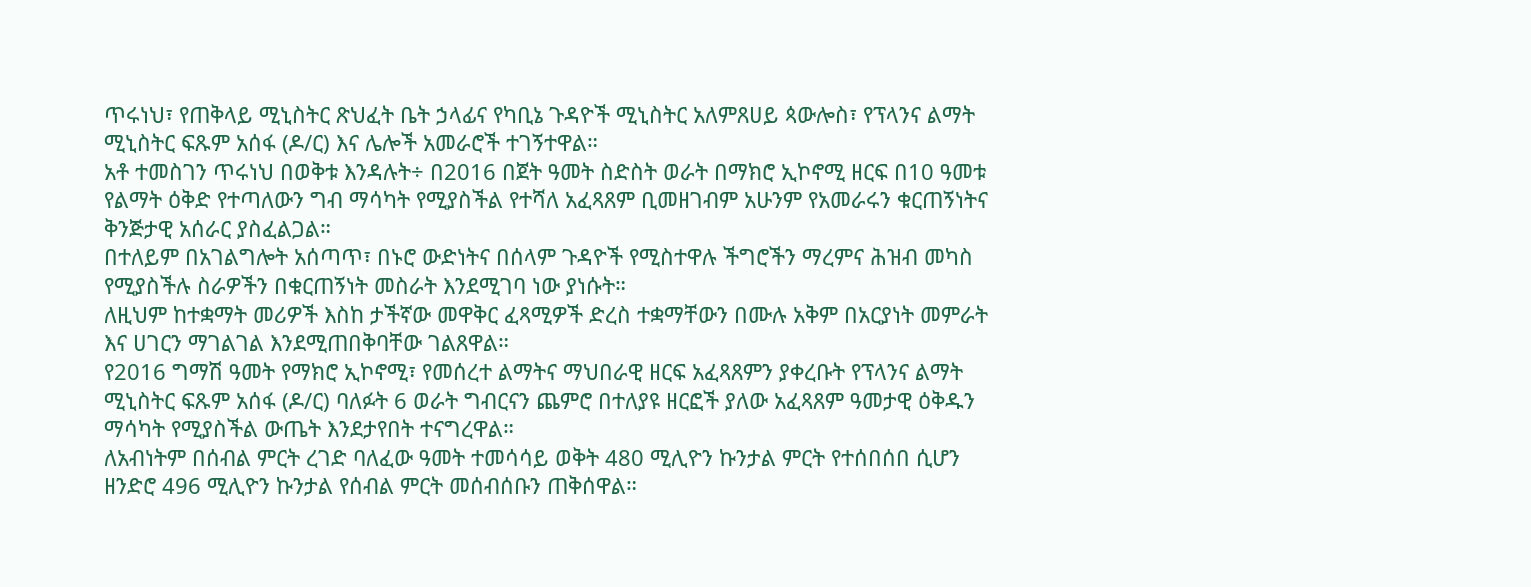ጥሩነህ፣ የጠቅላይ ሚኒስትር ጽህፈት ቤት ኃላፊና የካቢኔ ጉዳዮች ሚኒስትር አለምጸሀይ ጳውሎስ፣ የፕላንና ልማት ሚኒስትር ፍጹም አሰፋ (ዶ/ር) እና ሌሎች አመራሮች ተገኝተዋል።
አቶ ተመስገን ጥሩነህ በወቅቱ እንዳሉት÷ በ2016 በጀት ዓመት ስድስት ወራት በማክሮ ኢኮኖሚ ዘርፍ በ10 ዓመቱ የልማት ዕቅድ የተጣለውን ግብ ማሳካት የሚያስችል የተሻለ አፈጻጸም ቢመዘገብም አሁንም የአመራሩን ቁርጠኝነትና ቅንጅታዊ አሰራር ያስፈልጋል።
በተለይም በአገልግሎት አሰጣጥ፣ በኑሮ ውድነትና በሰላም ጉዳዮች የሚስተዋሉ ችግሮችን ማረምና ሕዝብ መካስ የሚያስችሉ ስራዎችን በቁርጠኝነት መስራት እንደሚገባ ነው ያነሱት።
ለዚህም ከተቋማት መሪዎች እስከ ታችኛው መዋቅር ፈጻሚዎች ድረስ ተቋማቸውን በሙሉ አቅም በአርያነት መምራት እና ሀገርን ማገልገል እንደሚጠበቅባቸው ገልጸዋል።
የ2016 ግማሽ ዓመት የማክሮ ኢኮኖሚ፣ የመሰረተ ልማትና ማህበራዊ ዘርፍ አፈጻጸምን ያቀረቡት የፕላንና ልማት ሚኒስትር ፍጹም አሰፋ (ዶ/ር) ባለፉት 6 ወራት ግብርናን ጨምሮ በተለያዩ ዘርፎች ያለው አፈጻጸም ዓመታዊ ዕቅዱን ማሳካት የሚያስችል ውጤት እንደታየበት ተናግረዋል።
ለአብነትም በሰብል ምርት ረገድ ባለፈው ዓመት ተመሳሳይ ወቅት 480 ሚሊዮን ኩንታል ምርት የተሰበሰበ ሲሆን ዘንድሮ 496 ሚሊዮን ኩንታል የሰብል ምርት መሰብሰቡን ጠቅሰዋል።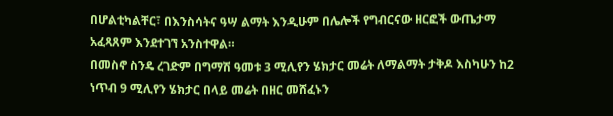በሆልቲካልቸር፣ በእንስሳትና ዓሣ ልማት እንዲሁም በሌሎች የግብርናው ዘርፎች ውጤታማ አፈጻጸም እንደተገኘ አንስተዋል።
በመስኖ ስንዴ ረገድም በግማሽ ዓመቱ 3 ሚሊየን ሄክታር መሬት ለማልማት ታቅዶ እስካሁን ከ2 ነጥብ 9 ሚሊየን ሄክታር በላይ መሬት በዘር መሸፈኑን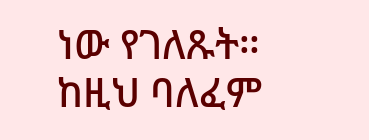ነው የገለጹት።
ከዚህ ባለፈም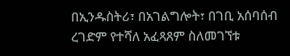በኢንዱስትሪ፣ በአገልግሎት፣ በገቢ አሰባሰብ ረገድም የተሻለ አፈጻጸም ስለመገኘቱ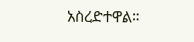አስረድተዋል።